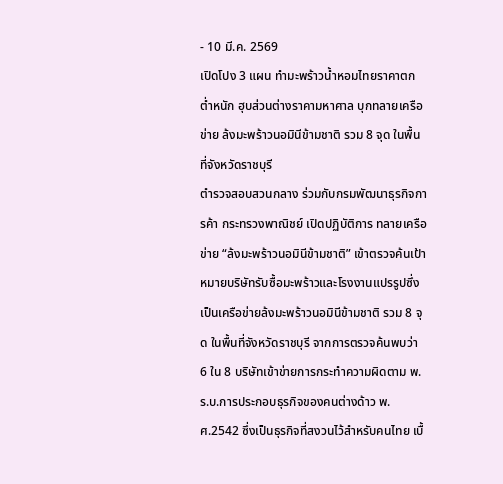- 10 มี.ค. 2569
เปิดโปง 3 แผน ทำมะพร้าวน้ำหอมไทยราคาตกต่ำหนัก ฮุบส่วนต่างราคามหาศาล บุกทลายเครือข่าย ล้งมะพร้าวนอมินีข้ามชาติ รวม 8 จุด ในพื้นที่จังหวัดราชบุรี
ตำรวจสอบสวนกลาง ร่วมกับกรมพัฒนาธุรกิจการค้า กระทรวงพาณิชย์ เปิดปฏิบัติการ ทลายเครือข่าย “ล้งมะพร้าวนอมินีข้ามชาติ” เข้าตรวจค้นเป้าหมายบริษัทรับซื้อมะพร้าวและโรงงานแปรรูปซึ่งเป็นเครือข่ายล้งมะพร้าวนอมินีข้ามชาติ รวม 8 จุด ในพื้นที่จังหวัดราชบุรี จากการตรวจค้นพบว่า 6 ใน 8 บริษัทเข้าข่ายการกระทำความผิดตาม พ.ร.บ.การประกอบธุรกิจของคนต่างด้าว พ.ศ.2542 ซึ่งเป็นธุรกิจที่สงวนไว้สำหรับคนไทย เบื้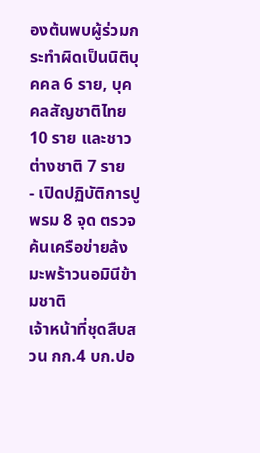องต้นพบผู้ร่วมกระทำผิดเป็นนิติบุคคล 6 ราย, บุคคลสัญชาติไทย 10 ราย และชาวต่างชาติ 7 ราย
- เปิดปฏิบัติการปูพรม 8 จุด ตรวจค้นเครือข่ายล้งมะพร้าวนอมินีข้ามชาติ
เจ้าหน้าที่ชุดสืบสวน กก.4 บก.ปอ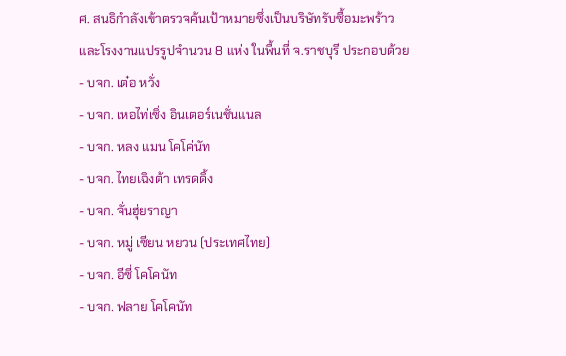ศ. สนธิกำลังเข้าตรวจค้นเป้าหมายซึ่งเป็นบริษัทรับซื้อมะพร้าวและโรงงานแปรรูปจำนวน 8 แห่ง ในพื้นที่ จ.ราชบุรี ประกอบด้วย
- บจก. เต๋อ หวั่ง
- บจก. เหอไท่เซิ่ง อินเตอร์เนชั่นแนล
- บจก. หลง แมน โคโค่นัท
- บจก. ไทยเฉิงต้า เทรดดิ้ง
- บจก. จั่นฮุ่ยราญา
- บจก. หมู่ เซียน หยวน (ประเทศไทย)
- บจก. อีซี่ โคโคนัท
- บจก. ฟลาย โคโคนัท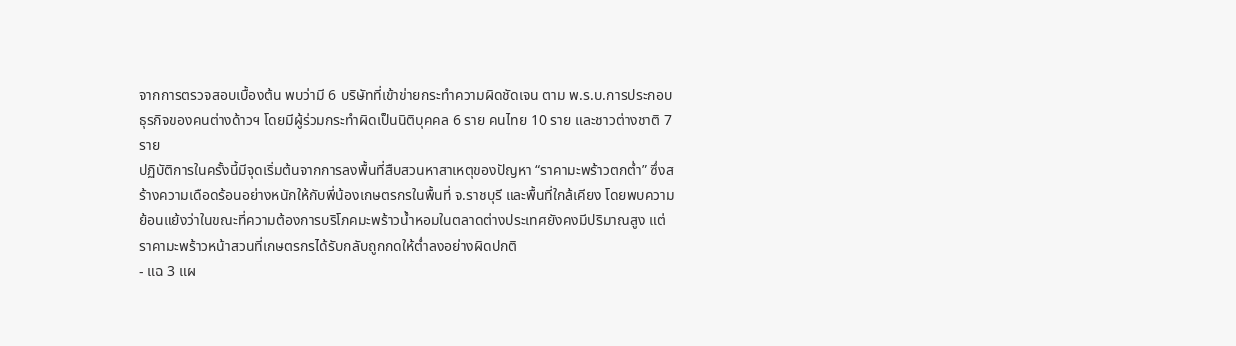จากการตรวจสอบเบื้องต้น พบว่ามี 6 บริษัทที่เข้าข่ายกระทำความผิดชัดเจน ตาม พ.ร.บ.การประกอบธุรกิจของคนต่างด้าวฯ โดยมีผู้ร่วมกระทำผิดเป็นนิติบุคคล 6 ราย คนไทย 10 ราย และชาวต่างชาติ 7 ราย
ปฏิบัติการในครั้งนี้มีจุดเริ่มต้นจากการลงพื้นที่สืบสวนหาสาเหตุของปัญหา “ราคามะพร้าวตกต่ำ” ซึ่งสร้างความเดือดร้อนอย่างหนักให้กับพี่น้องเกษตรกรในพื้นที่ จ.ราชบุรี และพื้นที่ใกล้เคียง โดยพบความย้อนแย้งว่าในขณะที่ความต้องการบริโภคมะพร้าวน้ำหอมในตลาดต่างประเทศยังคงมีปริมาณสูง แต่ราคามะพร้าวหน้าสวนที่เกษตรกรได้รับกลับถูกกดให้ต่ำลงอย่างผิดปกติ
- แฉ 3 แผ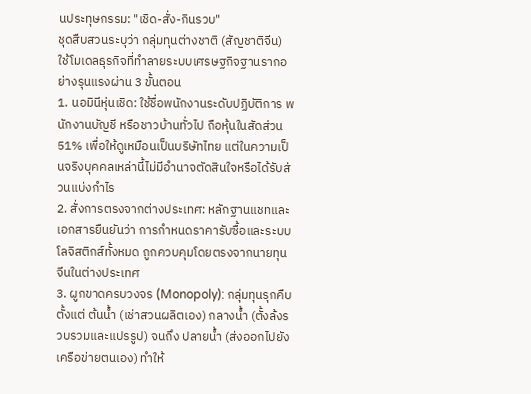นประทุษกรรม: "เชิด-สั่ง-กินรวบ"
ชุดสืบสวนระบุว่า กลุ่มทุนต่างชาติ (สัญชาติจีน) ใช้โมเดลธุรกิจที่ทำลายระบบเศรษฐกิจฐานรากอย่างรุนแรงผ่าน 3 ขั้นตอน
1. นอมินีหุ่นเชิด: ใช้ชื่อพนักงานระดับปฏิบัติการ พนักงานบัญชี หรือชาวบ้านทั่วไป ถือหุ้นในสัดส่วน 51% เพื่อให้ดูเหมือนเป็นบริษัทไทย แต่ในความเป็นจริงบุคคลเหล่านี้ไม่มีอำนาจตัดสินใจหรือได้รับส่วนแบ่งกำไร
2. สั่งการตรงจากต่างประเทศ: หลักฐานแชทและเอกสารยืนยันว่า การกำหนดราคารับซื้อและระบบโลจิสติกส์ทั้งหมด ถูกควบคุมโดยตรงจากนายทุนจีนในต่างประเทศ
3. ผูกขาดครบวงจร (Monopoly): กลุ่มทุนรุกคืบตั้งแต่ ต้นน้ำ (เช่าสวนผลิตเอง) กลางน้ำ (ตั้งล้งรวบรวมและแปรรูป) จนถึง ปลายน้ำ (ส่งออกไปยังเครือข่ายตนเอง) ทำให้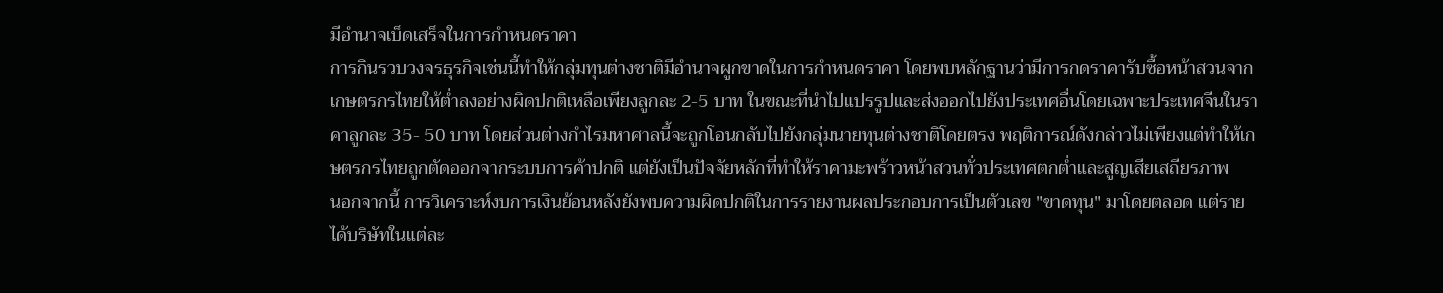มีอำนาจเบ็ดเสร็จในการกำหนดราคา
การกินรวบวงจรธุรกิจเช่นนี้ทำให้กลุ่มทุนต่างชาติมีอำนาจผูกขาดในการกำหนดราคา โดยพบหลักฐานว่ามีการกดราคารับซื้อหน้าสวนจากเกษตรกรไทยให้ต่ำลงอย่างผิดปกติเหลือเพียงลูกละ 2-5 บาท ในขณะที่นำไปแปรรูปและส่งออกไปยังประเทศอื่นโดยเฉพาะประเทศจีนในราคาลูกละ 35- 50 บาท โดยส่วนต่างกำไรมหาศาลนี้จะถูกโอนกลับไปยังกลุ่มนายทุนต่างชาติโดยตรง พฤติการณ์ดังกล่าวไม่เพียงแต่ทำให้เกษตรกรไทยถูกตัดออกจากระบบการค้าปกติ แต่ยังเป็นปัจจัยหลักที่ทำให้ราคามะพร้าวหน้าสวนทั่วประเทศตกต่ำและสูญเสียเสถียรภาพ
นอกจากนี้ การวิเคราะห์งบการเงินย้อนหลังยังพบความผิดปกติในการรายงานผลประกอบการเป็นตัวเลข "ขาดทุน" มาโดยตลอด แต่รายได้บริษัทในแต่ละ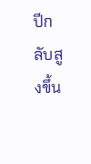ปีกลับสูงขึ้น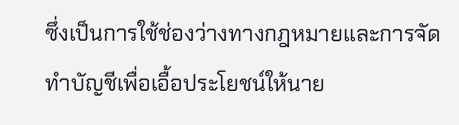ซึ่งเป็นการใช้ช่องว่างทางกฎหมายและการจัดทำบัญชีเพื่อเอื้อประโยชน์ให้นาย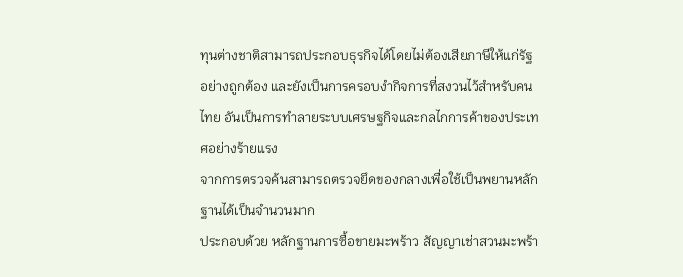ทุนต่างชาติสามารถประกอบธุรกิจได้โดยไม่ต้องเสียภาษีให้แก่รัฐอย่างถูกต้อง และยังเป็นการครอบงำกิจการที่สงวนไว้สำหรับคนไทย อันเป็นการทำลายระบบเศรษฐกิจและกลไกการค้าของประเทศอย่างร้ายแรง
จากการตรวจค้นสามารถตรวจยึดของกลางเพื่อใช้เป็นพยานหลักฐานได้เป็นจำนวนมาก
ประกอบด้วย หลักฐานการซื้อขายมะพร้าว สัญญาเช่าสวนมะพร้า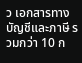ว เอกสารทางบัญชีและภาษี รวมกว่า 10 ก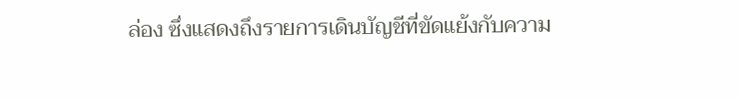ล่อง ซึ่งแสดงถึงรายการเดินบัญชีที่ขัดแย้งกับความ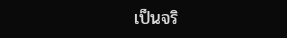เป็นจริ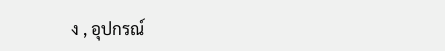ง , อุปกรณ์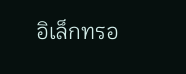อิเล็กทรอ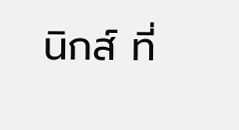นิกส์ ที่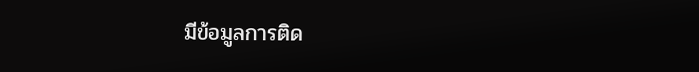มีข้อมูลการติด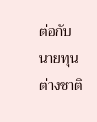ต่อกับนายทุนต่างชาติ